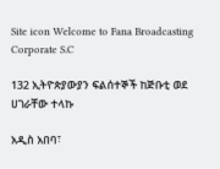Site icon Welcome to Fana Broadcasting Corporate S.C

132 ኢትዮጵያውያን ፍልሰተኞች ከጅቡቲ ወደ ሀገራቸው ተላኩ

አዲስ አበባ፣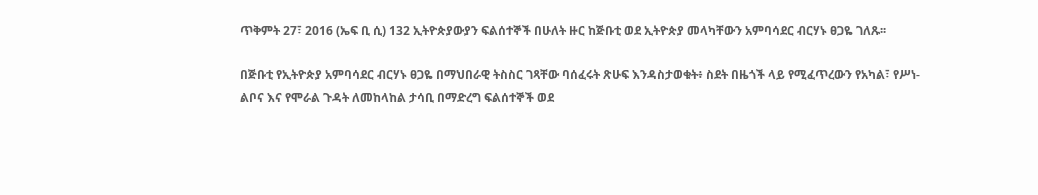ጥቅምት 27፣ 2016 (ኤፍ ቢ ሲ) 132 ኢትዮጵያውያን ፍልሰተኞች በሁለት ዙር ከጅቡቲ ወደ ኢትዮጵያ መላካቸውን አምባሳደር ብርሃኑ ፀጋዬ ገለጹ፡፡

በጅቡቲ የኢትዮጵያ አምባሳደር ብርሃኑ ፀጋዬ በማህበራዊ ትስስር ገጻቸው ባሰፈሩት ጽሁፍ እንዳስታወቁት፥ ስደት በዜጎች ላይ የሚፈጥረውን የአካል፣ የሥነ-ልቦና እና የሞራል ጉዳት ለመከላከል ታሳቢ በማድረግ ፍልሰተኞች ወደ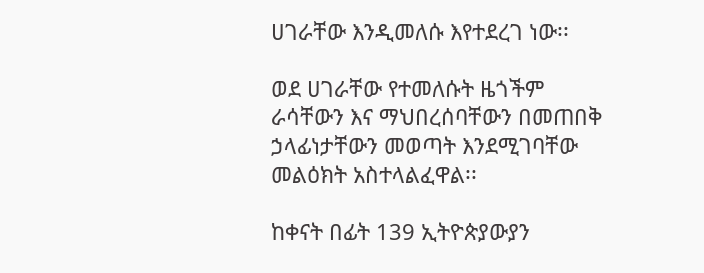ሀገራቸው እንዲመለሱ እየተደረገ ነው፡፡

ወደ ሀገራቸው የተመለሱት ዜጎችም ራሳቸውን እና ማህበረሰባቸውን በመጠበቅ ኃላፊነታቸውን መወጣት እንደሚገባቸው መልዕክት አስተላልፈዋል፡፡

ከቀናት በፊት 139 ኢትዮጵያውያን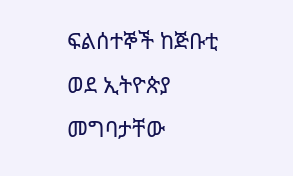ፍልሰተኞች ከጅቡቲ ወደ ኢትዮጵያ መግባታቸው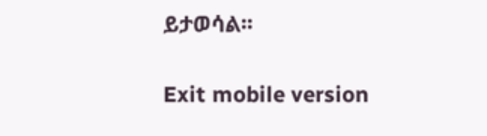ይታወሳል፡፡

Exit mobile version